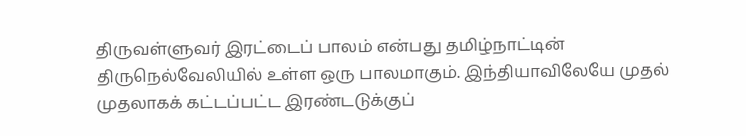திருவள்ளுவர் இரட்டைப் பாலம் என்பது தமிழ்நாட்டின் திருநெல்வேலியில் உள்ள ஒரு பாலமாகும். இந்தியாவிலேயே முதல் முதலாகக் கட்டப்பட்ட இரண்டடுக்குப்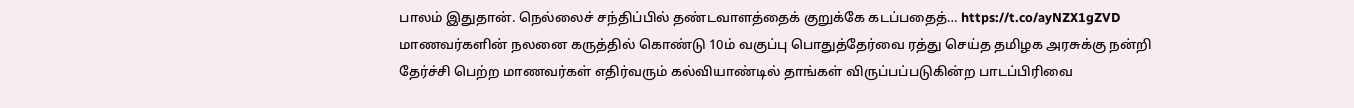பாலம் இதுதான். நெல்லைச் சந்திப்பில் தண்டவாளத்தைக் குறுக்கே கடப்பதைத்… https://t.co/ayNZX1gZVD
மாணவர்களின் நலனை கருத்தில் கொண்டு 10ம் வகுப்பு பொதுத்தேர்வை ரத்து செய்த தமிழக அரசுக்கு நன்றி
தேர்ச்சி பெற்ற மாணவர்கள் எதிர்வரும் கல்வியாண்டில் தாங்கள் விருப்பப்படுகின்ற பாடப்பிரிவை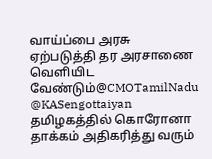வாய்ப்பை அரசு ஏற்படுத்தி தர அரசாணை வெளியிட வேண்டும்@CMOTamilNadu @KASengottaiyan
தமிழகத்தில் கொரோனா தாக்கம் அதிகரித்து வரும்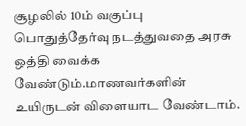சூழலில் 10ம் வகுப்பு பொதுத்தேர்வு நடத்துவதை அரசு ஒத்தி வைக்க வேண்டும்.மாணவர்களின் உயிருடன் விளையாட வேண்டாம்.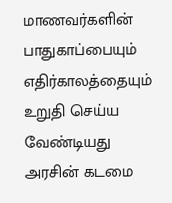மாணவர்களின் பாதுகாப்பையும் எதிர்காலத்தையும் உறுதி செய்ய வேண்டியது அரசின் கடமை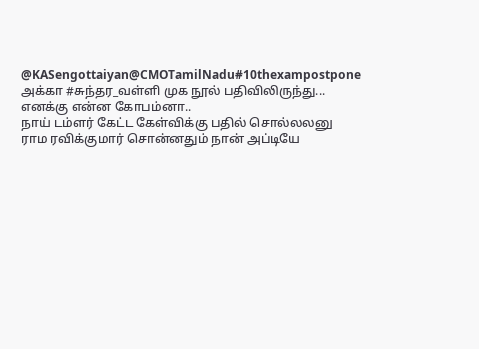@KASengottaiyan@CMOTamilNadu#10thexampostpone
அக்கா #சுந்தர_வள்ளி முக நூல் பதிவிலிருந்து...
எனக்கு என்ன கோபம்னா..
நாய் டம்ளர் கேட்ட கேள்விக்கு பதில் சொல்லலனு ராம ரவிக்குமார் சொன்னதும் நான் அப்டியே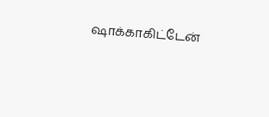ஷாக்காகிட்டேன்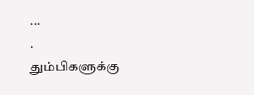...
.
தும்பிகளுக்கு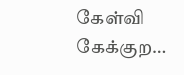கேள்வி கேக்குற…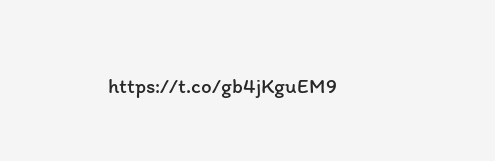https://t.co/gb4jKguEM9